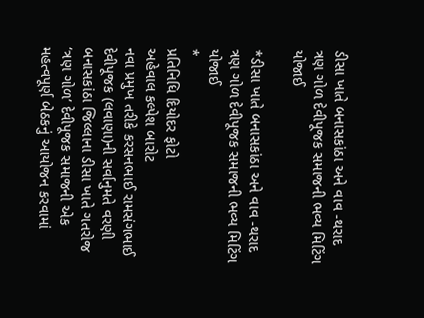ડીસા ખાતે બનાસકાંઠા અને વાવ -થરાદ ત્રણ ગોળ દેવીપૂજક સમાજની ભવ્ય મિટિંગ યોજાઈ

*ડીસા ખાતે બનાસકાંઠા અને વાવ -થરાદ ત્રણ ગોળ દેવીપૂજક સમાજની ભવ્ય મિટિંગ યોજાઈ
*
પ્રતિનિધિ દિયોદર ફોટો
અહેવાલ કલ્પેશ બારોટ
નવા પ્રમુખ તરીકે કરસનભાઈ રામસંગભાઈ દેવીપૂજક (લવાણા)ની સર્વાનુમતે વરણી
બનાસકાંઠા જિલ્લાના ડીસા ખાતે ગતરોજ ‘ત્રણ ગોળ’ દેવીપૂજક સમાજની એક મહત્વપૂર્ણ બેઠકનું આયોજન કરવામાં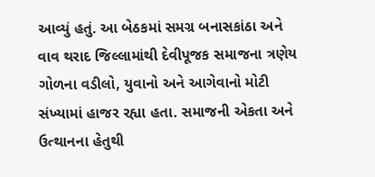આવ્યું હતું. આ બેઠકમાં સમગ્ર બનાસકાંઠા અને વાવ થરાદ જિલ્લામાંથી દેવીપૂજક સમાજના ત્રણેય ગોળના વડીલો, યુવાનો અને આગેવાનો મોટી સંખ્યામાં હાજર રહ્યા હતા. સમાજની એકતા અને ઉત્થાનના હેતુથી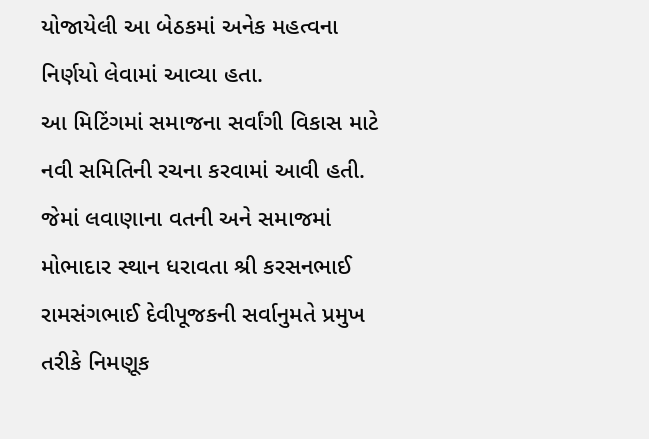યોજાયેલી આ બેઠકમાં અનેક મહત્વના નિર્ણયો લેવામાં આવ્યા હતા.
આ મિટિંગમાં સમાજના સર્વાંગી વિકાસ માટે નવી સમિતિની રચના કરવામાં આવી હતી. જેમાં લવાણાના વતની અને સમાજમાં મોભાદાર સ્થાન ધરાવતા શ્રી કરસનભાઈ રામસંગભાઈ દેવીપૂજકની સર્વાનુમતે પ્રમુખ તરીકે નિમણૂક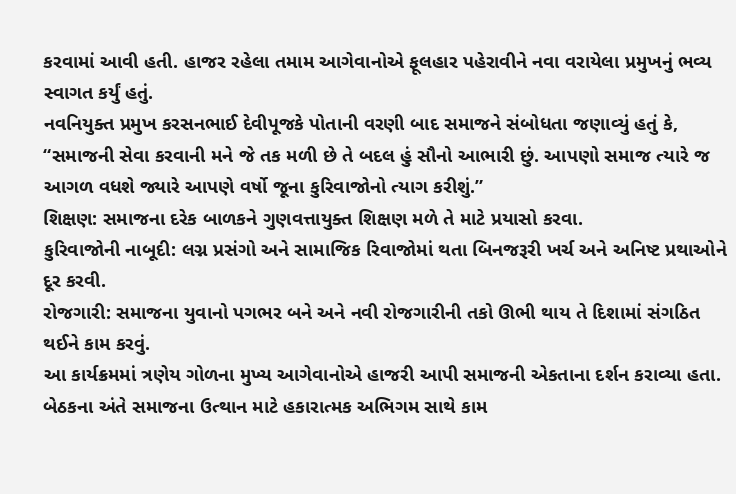કરવામાં આવી હતી. હાજર રહેલા તમામ આગેવાનોએ ફૂલહાર પહેરાવીને નવા વરાયેલા પ્રમુખનું ભવ્ય સ્વાગત કર્યું હતું.
નવનિયુક્ત પ્રમુખ કરસનભાઈ દેવીપૂજકે પોતાની વરણી બાદ સમાજને સંબોધતા જણાવ્યું હતું કે, “સમાજની સેવા કરવાની મને જે તક મળી છે તે બદલ હું સૌનો આભારી છું. આપણો સમાજ ત્યારે જ આગળ વધશે જ્યારે આપણે વર્ષો જૂના કુરિવાજોનો ત્યાગ કરીશું.”
શિક્ષણ: સમાજના દરેક બાળકને ગુણવત્તાયુક્ત શિક્ષણ મળે તે માટે પ્રયાસો કરવા.
કુરિવાજોની નાબૂદી: લગ્ન પ્રસંગો અને સામાજિક રિવાજોમાં થતા બિનજરૂરી ખર્ચ અને અનિષ્ટ પ્રથાઓને દૂર કરવી.
રોજગારી: સમાજના યુવાનો પગભર બને અને નવી રોજગારીની તકો ઊભી થાય તે દિશામાં સંગઠિત થઈને કામ કરવું.
આ કાર્યક્રમમાં ત્રણેય ગોળના મુખ્ય આગેવાનોએ હાજરી આપી સમાજની એકતાના દર્શન કરાવ્યા હતા. બેઠકના અંતે સમાજના ઉત્થાન માટે હકારાત્મક અભિગમ સાથે કામ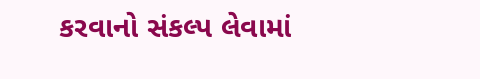કરવાનો સંકલ્પ લેવામાં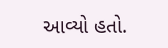આવ્યો હતો.